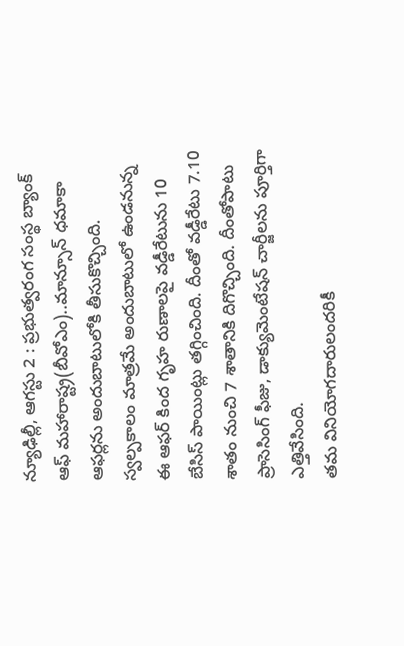న్యూఢిల్లీ, ఆగస్టు 2 : ప్రభుత్వరంగ సంస్థ బ్యాంక్ ఆఫ్ మహారాష్ట్ర(బీవోఎం)..మాన్సూన్ ధమాకా ఆఫర్లను అందుబాటులోకి తీసుకొచ్చింది. స్వల్పకాలం మాత్రమే అందుబాటులో ఉండనున్న ఈ ఆఫర్ కింద గృహ రుణాలపై వడ్డీరేటును 10 బేసిస్ పాయింట్లు తగ్గించింది. దీంతో వడ్డీరేటు 7.10 శాతం నుంచి 7 శాతానికి దిగొచ్చింది. దీంతోపాటు ప్రాసెసింగ్ ఫీజు, డాక్యుమెంటేషన్ చార్జీలను పూర్తిగా ఎత్తివేసింది.
తమ వినియోగదారులందరికీ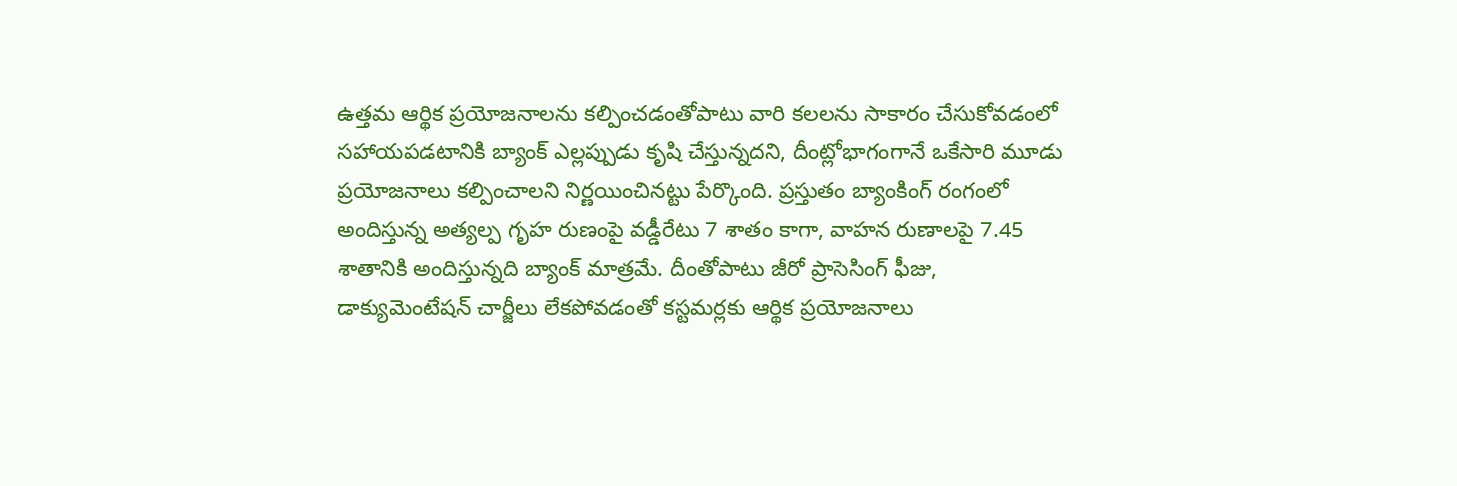ఉత్తమ ఆర్థిక ప్రయోజనాలను కల్పించడంతోపాటు వారి కలలను సాకారం చేసుకోవడంలో సహాయపడటానికి బ్యాంక్ ఎల్లప్పుడు కృషి చేస్తున్నదని, దీంట్లోభాగంగానే ఒకేసారి మూడు ప్రయోజనాలు కల్పించాలని నిర్ణయించినట్టు పేర్కొంది. ప్రస్తుతం బ్యాంకింగ్ రంగంలో అందిస్తున్న అత్యల్ప గృహ రుణంపై వడ్డీరేటు 7 శాతం కాగా, వాహన రుణాలపై 7.45 శాతానికి అందిస్తున్నది బ్యాంక్ మాత్రమే. దీంతోపాటు జీరో ప్రాసెసింగ్ ఫీజు, డాక్యుమెంటేషన్ చార్జీలు లేకపోవడంతో కస్టమర్లకు ఆర్థిక ప్రయోజనాలు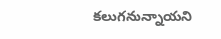కలుగనున్నాయని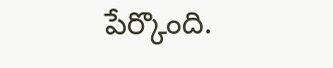పేర్కొంది.